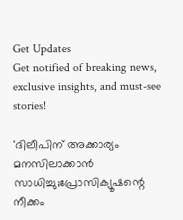Get Updates
Get notified of breaking news, exclusive insights, and must-see stories!

'ദിലീപിന് അക്കാര്യം മനസിലാക്കാൻ സാധിച്ചു;പ്രോസിക്യൂഷന്റെ നീക്കം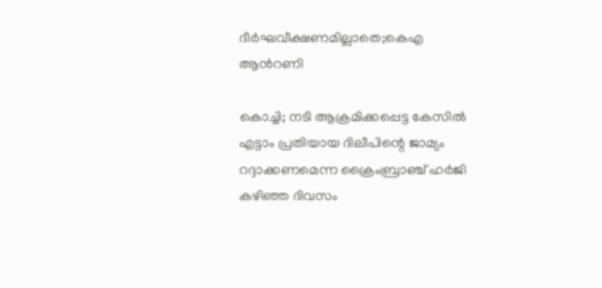ദീർഘവീക്ഷണമില്ലാതെ;കെഎ ആന്‍റണി

കൊച്ചി; നടി ആക്രമിക്കപ്പെട്ട കേസിൽ എട്ടാം പ്രതിയായ ദിലീപിന്റെ ജാമ്യം റദ്ദാക്കണമെന്ന ക്രൈംബ്രാഞ്ച് ഹർജി കഴിഞ്ഞ ദിവസം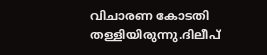വിചാരണ കോടതി തള്ളിയിരുന്നു.ദിലീപ്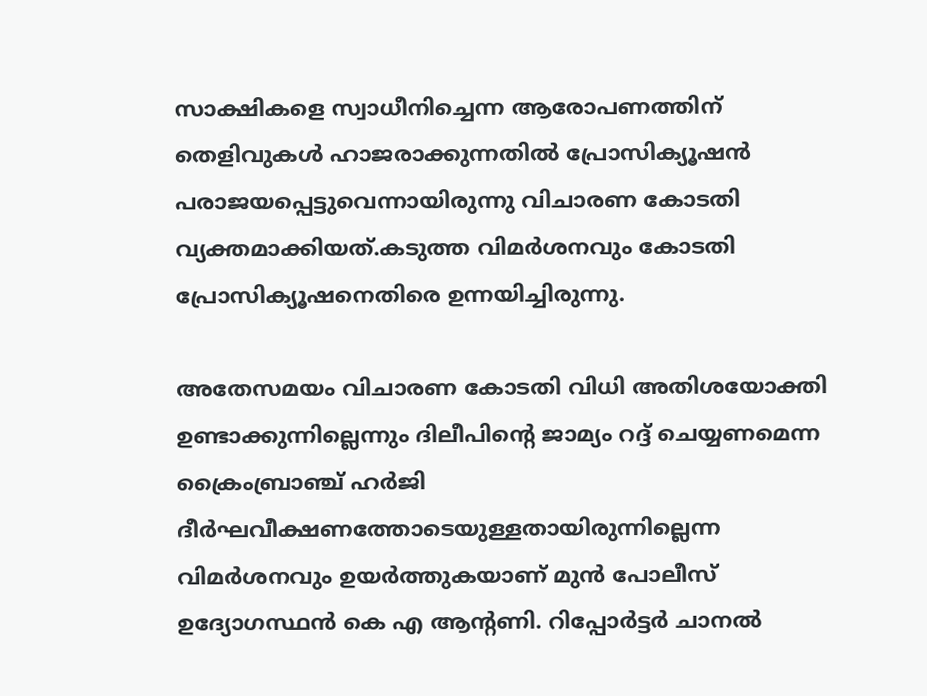സാക്ഷികളെ സ്വാധീനിച്ചെന്ന ആരോപണത്തിന് തെളിവുകൾ ഹാജരാക്കുന്നതിൽ പ്രോസിക്യൂഷൻ പരാജയപ്പെട്ടുവെന്നായിരുന്നു വിചാരണ കോടതി വ്യക്തമാക്കിയത്.കടുത്ത വിമർശനവും കോടതി പ്രോസിക്യൂഷനെതിരെ ഉന്നയിച്ചിരുന്നു.

അതേസമയം വിചാരണ കോടതി വിധി അതിശയോക്തി ഉണ്ടാക്കുന്നില്ലെന്നും ദിലീപിന്റെ ജാമ്യം റദ്ദ് ചെയ്യണമെന്ന ക്രൈംബ്രാഞ്ച് ഹർജി ദീർഘവീക്ഷണത്തോടെയുള്ളതായിരുന്നില്ലെന്ന വിമർശനവും ഉയർത്തുകയാണ് മുൻ പോലീസ് ഉദ്യോഗസ്ഥൻ കെ എ ആന്റണി. റിപ്പോർട്ടർ ചാനൽ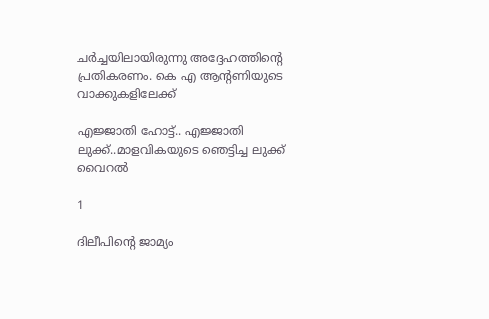ചർച്ചയിലായിരുന്നു അദ്ദേഹത്തിന്റെ പ്രതികരണം. കെ എ ആന്റണിയുടെ വാക്കുകളിലേക്ക്

എജ്ജാതി ഹോട്ട്.. എജ്ജാതി ലുക്ക്..മാളവികയുടെ ഞെട്ടിച്ച ലുക്ക് വൈറൽ

1

ദിലീപിന്റെ ജാമ്യം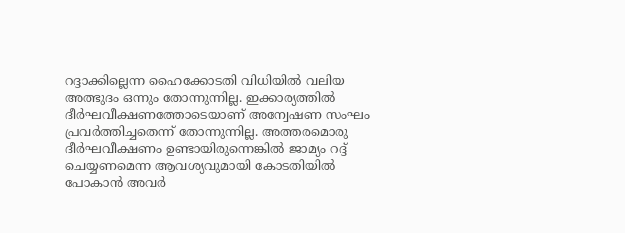റദ്ദാക്കില്ലെന്ന ഹൈക്കോടതി വിധിയിൽ വലിയ അത്ഭുദം ഒന്നും തോന്നുന്നില്ല. ഇക്കാര്യത്തിൽ ദീർഘവീക്ഷണത്തോടെയാണ് അന്വേഷണ സംഘം പ്രവർത്തിച്ചതെന്ന് തോന്നുന്നില്ല. അത്തരമൊരു ദീർഘവീക്ഷണം ഉണ്ടായിരുന്നെങ്കിൽ ജാമ്യം റദ്ദ് ചെയ്യണമെന്ന ആവശ്യവുമായി കോടതിയിൽ പോകാൻ അവർ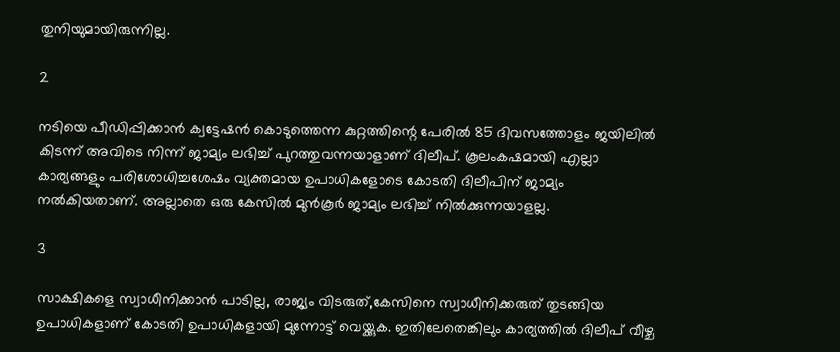തുനിയുമായിരുന്നില്ല.

2

നടിയെ പീഡിപ്പിക്കാൻ ക്വട്ടേഷൻ കൊടുത്തെന്ന കുറ്റത്തിന്റെ പേരിൽ 85 ദിവസത്തോളം ജയിലിൽ കിടന്ന് അവിടെ നിന്ന് ജാമ്യം ലഭിച്ച് പുറത്തുവന്നയാളാണ് ദിലീപ്. കൂലംകഷമായി എല്ലാ കാര്യങ്ങളും പരിശോധിച്ചശേഷം വ്യക്തമായ ഉപാധികളോടെ കോടതി ദിലീപിന് ജാമ്യം നൽകിയതാണ്. അല്ലാതെ ഒരു കേസിൽ മുൻകൂർ ജാമ്യം ലഭിച്ച് നിൽക്കുന്നയാളല്ല.

3

സാക്ഷികളെ സ്വാധീനിക്കാൻ പാടില്ല, രാജ്യം വിടരുത്,കേസിനെ സ്വാധീനിക്കരുത് തുടങ്ങിയ ഉപാധികളാണ് കോടതി ഉപാധികളായി മുന്നോട്ട് വെയ്ക്കുക. ഇതിലേതെങ്കിലും കാര്യത്തിൽ ദിലീപ് വീഴ്ച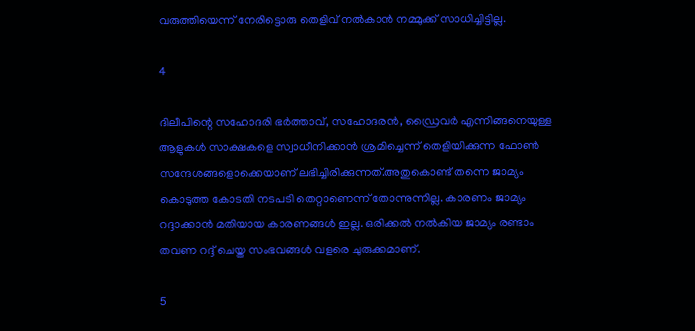വരുത്തിയെന്ന് നേരിട്ടൊരു തെളിവ് നൽകാൻ നമ്മുക്ക് സാധിച്ചിട്ടില്ല.

4

ദിലീപിന്റെ സഹോദരി ഭർത്താവ്, സഹോദരൻ, ഡ്രൈവർ എന്നിങ്ങനെയുള്ള ആളുകൾ സാക്ഷകളെ സ്വാധീനിക്കാൻ ശ്രമിച്ചെന്ന് തെളിയിക്കുന്ന ഫോൺ സന്ദേശങ്ങളൊക്കെയാണ് ലഭിച്ചിരിക്കുന്നത്.അതുകൊണ്ട് തന്നെ ജാമ്യം കൊടുത്ത കോടതി നടപടി തെറ്റാണെന്ന് തോന്നുന്നില്ല. കാരണം ജാമ്യം റദ്ദാക്കാൻ മതിയായ കാരണങ്ങൾ ഇല്ല. ഒരിക്കൽ നൽകിയ ജാമ്യം രണ്ടാം തവണ റദ്ദ് ചെയ്ത സംഭവങ്ങൾ വളരെ ചുരുക്കമാണ്.

5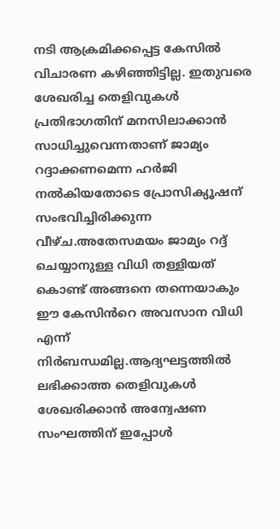നടി ആക്രമിക്കപ്പെട്ട കേസിൽ വിചാരണ കഴിഞ്ഞിട്ടില്ല. ഇതുവരെ ശേഖരിച്ച തെളിവുകൾ പ്രതിഭാഗതിന് മനസിലാക്കാൻ സാധിച്ചുവെന്നതാണ് ജാമ്യം റദ്ദാക്കണമെന്ന ഹർജി നൽകിയതോടെ പ്രോസിക്യൂഷന് സംഭവിച്ചിരിക്കുന്ന വീഴ്ച.അതേസമയം ജാമ്യം റദ്ദ് ചെയ്യാനുള്ള വിധി തള്ളിയത് കൊണ്ട് അങ്ങനെ തന്നെയാകും ഈ കേസിൻറെ അവസാന വിധി എന്ന് നിർബന്ധമില്ല.ആദ്യഘട്ടത്തിൽ ലഭിക്കാത്ത തെളിവുകൾ ശേഖരിക്കാൻ അന്വേഷണ സംഘത്തിന് ഇപ്പോൾ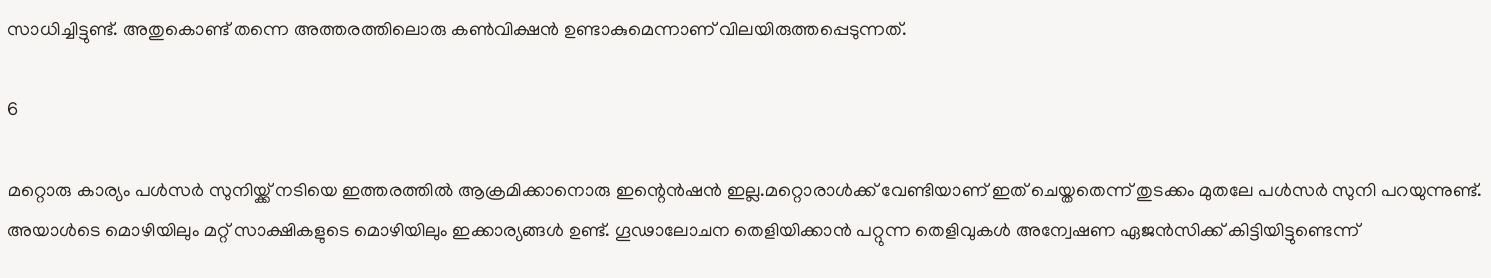സാധിച്ചിട്ടുണ്ട്. അതുകൊണ്ട് തന്നെ അത്തരത്തിലൊരു കൺവിക്ഷൻ ഉണ്ടാകുമെന്നാണ് വിലയിരുത്തപ്പെടുന്നത്.

6

മറ്റൊരു കാര്യം പൾസർ സുനിയ്ക്ക് നടിയെ ഇത്തരത്തിൽ ആക്രമിക്കാനൊരു ഇന്റെൻഷൻ ഇല്ല.മറ്റൊരാൾക്ക് വേണ്ടിയാണ് ഇത് ചെയ്തതെന്ന് തുടക്കം മുതലേ പൾസർ സുനി പറയുന്നുണ്ട്. അയാൾടെ മൊഴിയിലും മറ്റ് സാക്ഷികളുടെ മൊഴിയിലും ഇക്കാര്യങ്ങൾ ഉണ്ട്. ഗൂഢാലോചന തെളിയിക്കാൻ പറ്റുന്ന തെളിവുകൾ അന്വേഷണ ഏജൻസിക്ക് കിട്ടിയിട്ടുണ്ടെന്ന്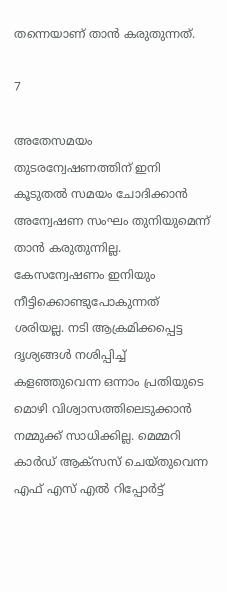തന്നെയാണ് താൻ കരുതുന്നത്.

7

അതേസമയം തുടരന്വേഷണത്തിന് ഇനി കൂടുതൽ സമയം ചോദിക്കാൻ അന്വേഷണ സംഘം തുനിയുമെന്ന് താൻ കരുതുന്നില്ല. കേസന്വേഷണം ഇനിയും നീട്ടിക്കൊണ്ടുപോകുന്നത് ശരിയല്ല. നടി ആക്രമിക്കപ്പെട്ട ദൃശ്യങ്ങൾ നശിപ്പിച്ച് കളഞ്ഞുവെന്ന ഒന്നാം പ്രതിയുടെ മൊഴി വിശ്വാസത്തിലെടുക്കാൻ നമ്മുക്ക് സാധിക്കില്ല. മെമ്മറി കാർഡ് ആക്സസ് ചെയ്തുവെന്ന എഫ് എസ് എൽ റിപ്പോർട്ട്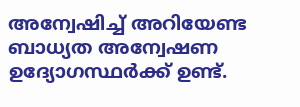അന്വേഷിച്ച് അറിയേണ്ട ബാധ്യത അന്വേഷണ ഉദ്യോഗസ്ഥർക്ക് ഉണ്ട്.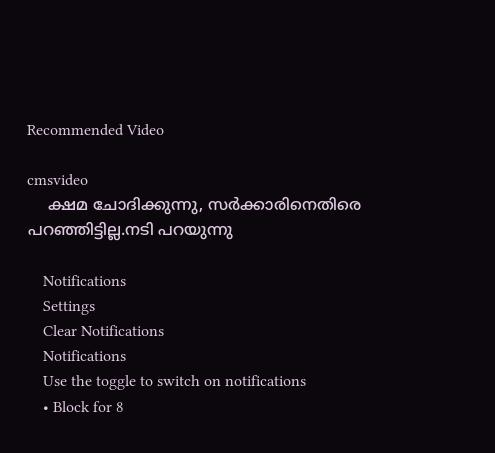Recommended Video

cmsvideo
    ക്ഷമ ചോദിക്കുന്നു, സർക്കാരിനെതിരെ പറഞ്ഞിട്ടില്ല.നടി പറയുന്നു

    Notifications
    Settings
    Clear Notifications
    Notifications
    Use the toggle to switch on notifications
    • Block for 8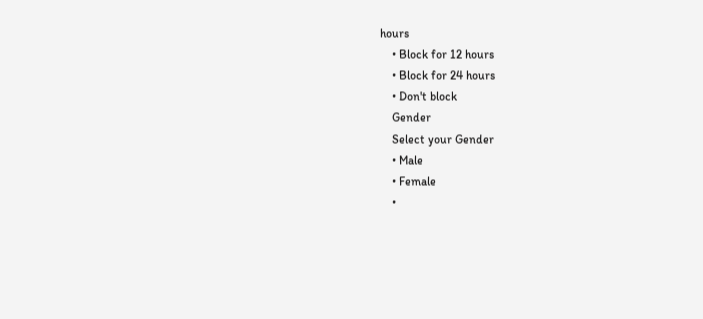hours
    • Block for 12 hours
    • Block for 24 hours
    • Don't block
    Gender
    Select your Gender
    • Male
    • Female
    •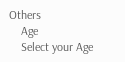Others
    Age
    Select your Age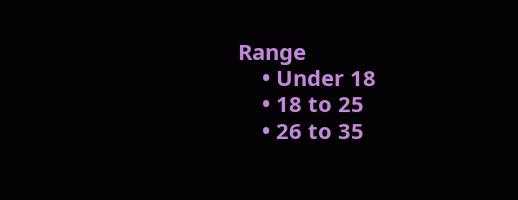Range
    • Under 18
    • 18 to 25
    • 26 to 35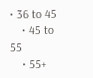• 36 to 45
    • 45 to 55
    • 55+